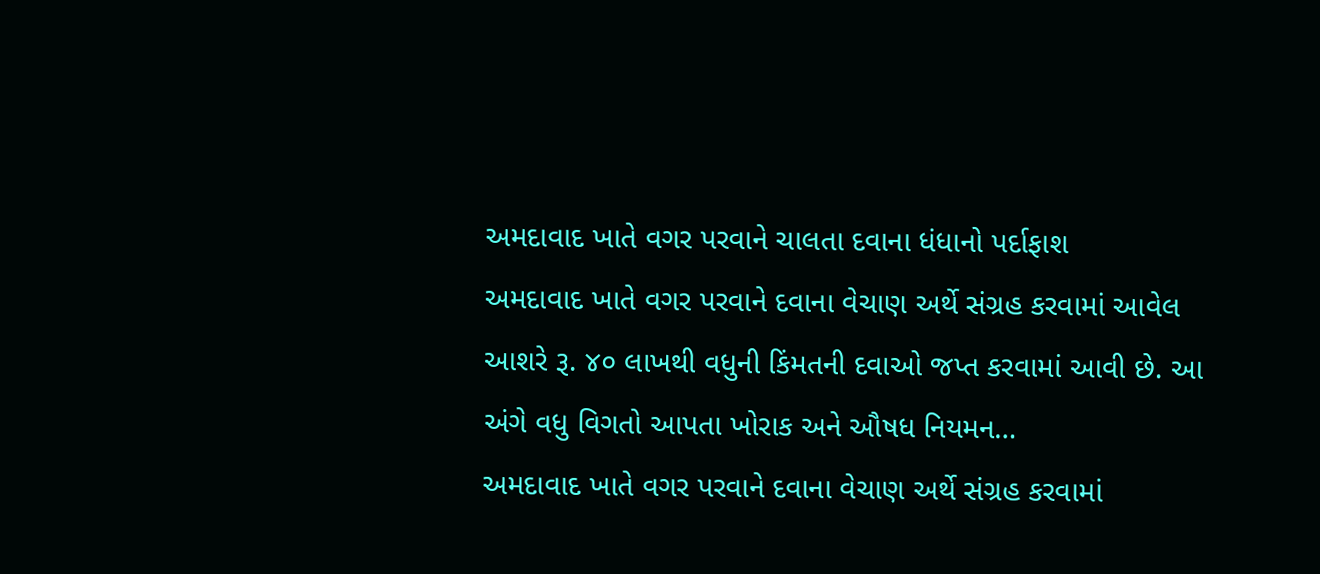અમદાવાદ ખાતે વગર પરવાને ચાલતા દવાના ધંધાનો પર્દાફાશ
અમદાવાદ ખાતે વગર પરવાને દવાના વેચાણ અર્થે સંગ્રહ કરવામાં આવેલ આશરે રૂ. ૪૦ લાખથી વધુની કિંમતની દવાઓ જપ્ત કરવામાં આવી છે. આ અંગે વધુ વિગતો આપતા ખોરાક અને ઔષધ નિયમન…
અમદાવાદ ખાતે વગર પરવાને દવાના વેચાણ અર્થે સંગ્રહ કરવામાં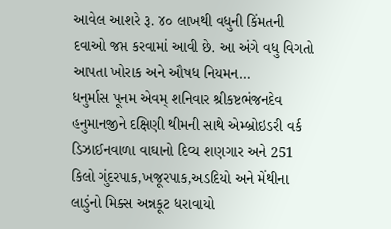આવેલ આશરે રૂ. ૪૦ લાખથી વધુની કિંમતની દવાઓ જપ્ત કરવામાં આવી છે. આ અંગે વધુ વિગતો આપતા ખોરાક અને ઔષધ નિયમન…
ધનુર્માસ પૂનમ એવમ્ શનિવાર શ્રીકષ્ટભંજનદેવ હનુમાનજીને દક્ષિણી થીમની સાથે એમ્બ્રોઇડરી વર્ક ડિઝાઈનવાળા વાઘાનો દિવ્ય શણગાર અને 251 કિલો ગુંદરપાક,ખજૂરપાક,અડદિયો અને મેંથીના લાડુંનો મિક્સ અન્નકૂટ ધરાવાયો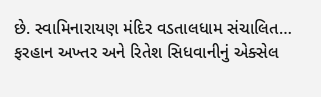છે. સ્વામિનારાયણ મંદિર વડતાલધામ સંચાલિત…
ફરહાન અખ્તર અને રિતેશ સિધવાનીનું એક્સેલ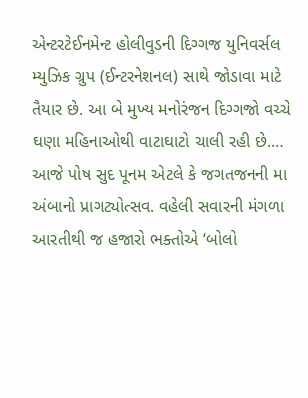એન્ટરટેઈનમેન્ટ હોલીવુડની દિગ્ગજ યુનિવર્સલ મ્યુઝિક ગ્રુપ (ઈન્ટરનેશનલ) સાથે જોડાવા માટે તૈયાર છે. આ બે મુખ્ય મનોરંજન દિગ્ગજો વચ્ચે ઘણા મહિનાઓથી વાટાઘાટો ચાલી રહી છે.…
આજે પોષ સુદ પૂનમ એટલે કે જગતજનની મા અંબાનો પ્રાગટ્યોત્સવ. વહેલી સવારની મંગળા આરતીથી જ હજારો ભક્તોએ ‘બોલો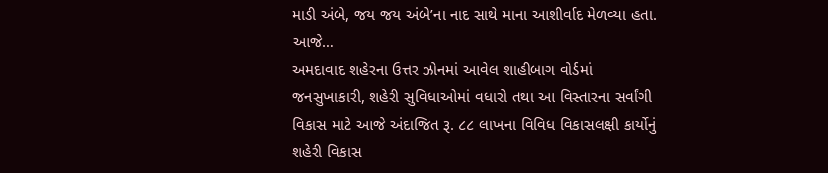માડી અંબે, જય જય અંબે’ના નાદ સાથે માના આશીર્વાદ મેળવ્યા હતા. આજે…
અમદાવાદ શહેરના ઉત્તર ઝોનમાં આવેલ શાહીબાગ વોર્ડમાં જનસુખાકારી, શહેરી સુવિધાઓમાં વધારો તથા આ વિસ્તારના સર્વાંગી વિકાસ માટે આજે અંદાજિત રૂ. ૮૮ લાખના વિવિધ વિકાસલક્ષી કાર્યોનું શહેરી વિકાસ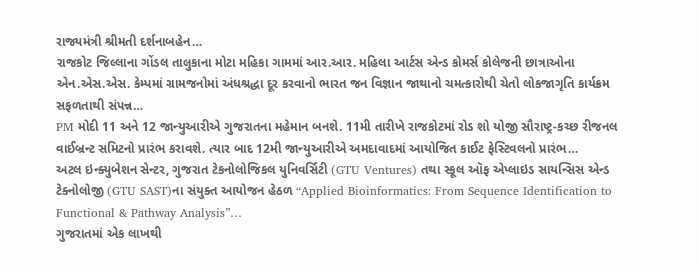રાજ્યમંત્રી શ્રીમતી દર્શનાબહેન…
રાજકોટ જિલ્લાના ગોંડલ તાલુકાના મોટા મહિકા ગામમાં આર.આર. મહિલા આર્ટસ એન્ડ કોમર્સ કોલેજની છાત્રાઓના એન.એસ.એસ. કેમ્પમાં ગ્રામજનોમાં અંધશ્રદ્ધા દૂર કરવાનો ભારત જન વિજ્ઞાન જાથાનો ચમત્કારોથી ચેતો લોકજાગૃતિ કાર્યક્રમ સફળતાથી સંપન્ન…
PM મોદી 11 અને 12 જાન્યુઆરીએ ગુજરાતના મહેમાન બનશે. 11મી તારીખે રાજકોટમાં રોડ શો યોજી સૌરાષ્ટ્ર-કચ્છ રીજનલ વાઈબ્રન્ટ સમિટનો પ્રારંભ કરાવશે. ત્યાર બાદ 12મી જાન્યુઆરીએ અમદાવાદમાં આયોજિત કાઈટ ફેસ્ટિવલનો પ્રારંભ…
અટલ ઇન્ક્યુબેશન સેન્ટર, ગુજરાત ટેકનોલોજિકલ યુનિવર્સિટી (GTU Ventures) તથા સ્કૂલ ઑફ એપ્લાઇડ સાયન્સિસ એન્ડ ટેક્નોલોજી (GTU SAST)ના સંયુક્ત આયોજન હેઠળ “Applied Bioinformatics: From Sequence Identification to Functional & Pathway Analysis”…
ગુજરાતમાં એક લાખથી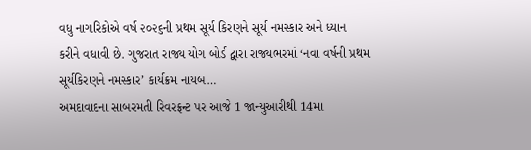વધુ નાગરિકોએ વર્ષ ૨૦૨૬ની પ્રથમ સૂર્ય કિરણને સૂર્ય નમસ્કાર અને ધ્યાન કરીને વધાવી છે. ગુજરાત રાજ્ય યોગ બોર્ડ દ્વારા રાજ્યભરમાં ‘નવા વર્ષની પ્રથમ સૂર્યકિરણને નમસ્કાર’ કાર્યક્રમ નાયબ…
અમદાવાદના સાબરમતી રિવરફ્રન્ટ પર આજે 1 જાન્યુઆરીથી 14મા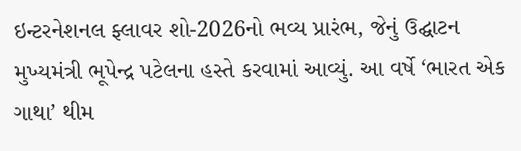ઇન્ટરનેશનલ ફ્લાવર શો-2026નો ભવ્ય પ્રારંભ, જેનું ઉદ્ઘાટન મુખ્યમંત્રી ભૂપેન્દ્ર પટેલના હસ્તે કરવામાં આવ્યું. આ વર્ષે ‘ભારત એક ગાથા’ થીમ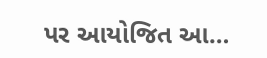પર આયોજિત આ…